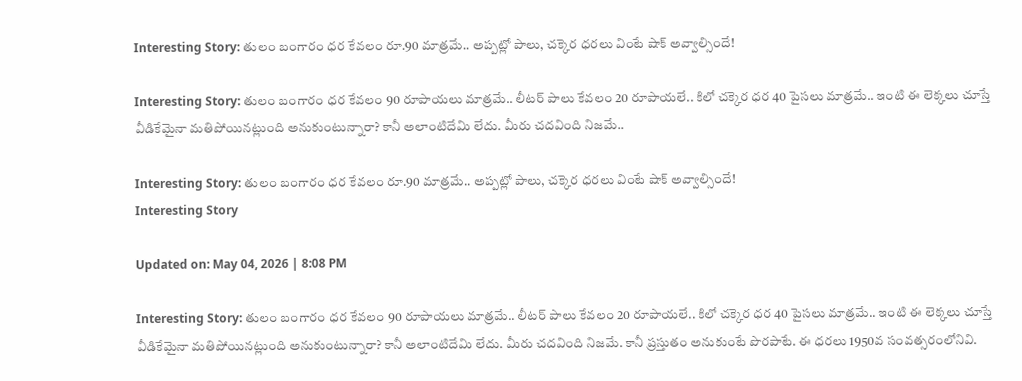Interesting Story: తులం బంగారం ధర కేవలం రూ.90 మాత్రమే.. అప్పట్లో పాలు, చక్కెర ధరలు వింటే షాక్ అవ్వాల్సిందే!

Interesting Story: తులం బంగారం ధర కేవలం 90 రూపాయలు మాత్రమే.. లీటర్‌ పాలు కేవలం 20 రూపాయలే.. కిలో చక్కెర ధర 40 పైసలు మాత్రమే.. ఇంటి ఈ లెక్కలు చూస్తే వీడికేమైనా మతిపోయినట్లుంది అనుకుంటున్నారా? కానీ అలాంటిదేమి లేదు. మీరు చదవింది నిజమే..

Interesting Story: తులం బంగారం ధర కేవలం రూ.90 మాత్రమే.. అప్పట్లో పాలు, చక్కెర ధరలు వింటే షాక్ అవ్వాల్సిందే!
Interesting Story

Updated on: May 04, 2026 | 8:08 PM

Interesting Story: తులం బంగారం ధర కేవలం 90 రూపాయలు మాత్రమే.. లీటర్‌ పాలు కేవలం 20 రూపాయలే.. కిలో చక్కెర ధర 40 పైసలు మాత్రమే.. ఇంటి ఈ లెక్కలు చూస్తే వీడికేమైనా మతిపోయినట్లుంది అనుకుంటున్నారా? కానీ అలాంటిదేమి లేదు. మీరు చదవింది నిజమే. కానీ ప్రస్తుతం అనుకుంటే పొరపాటే. ఈ ధరలు 1950వ సంవత్సరంలోనివి.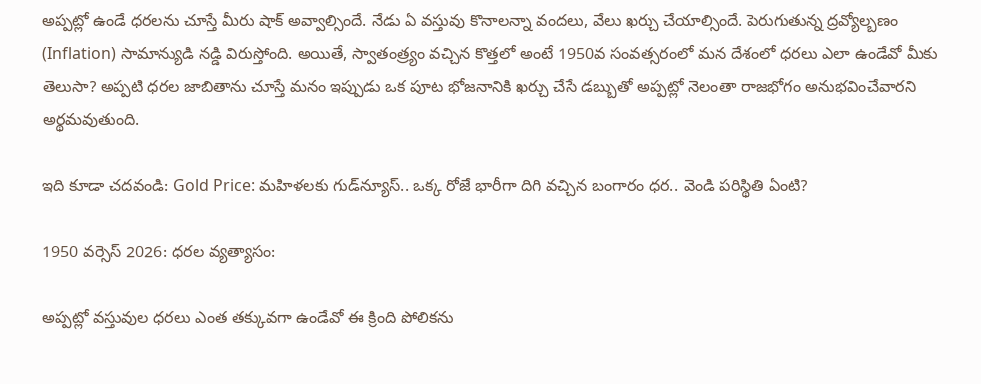అప్పట్లో ఉండే ధరలను చూస్తే మీరు షాక్‌ అవ్వాల్సిందే. నేడు ఏ వస్తువు కొనాలన్నా వందలు, వేలు ఖర్చు చేయాల్సిందే. పెరుగుతున్న ద్రవ్యోల్బణం (Inflation) సామాన్యుడి నడ్డి విరుస్తోంది. అయితే, స్వాతంత్ర్యం వచ్చిన కొత్తలో అంటే 1950వ సంవత్సరంలో మన దేశంలో ధరలు ఎలా ఉండేవో మీకు తెలుసా? అప్పటి ధరల జాబితాను చూస్తే మనం ఇప్పుడు ఒక పూట భోజనానికి ఖర్చు చేసే డబ్బుతో అప్పట్లో నెలంతా రాజభోగం అనుభవించేవారని అర్థమవుతుంది.

ఇది కూడా చదవండి: Gold Price: మహిళలకు గుడ్‌న్యూస్‌.. ఒక్క రోజే భారీగా దిగి వచ్చిన బంగారం ధర.. వెండి పరిస్థితి ఏంటి?

1950 వర్సెస్ 2026: ధరల వ్యత్యాసం:

అప్పట్లో వస్తువుల ధరలు ఎంత తక్కువగా ఉండేవో ఈ క్రింది పోలికను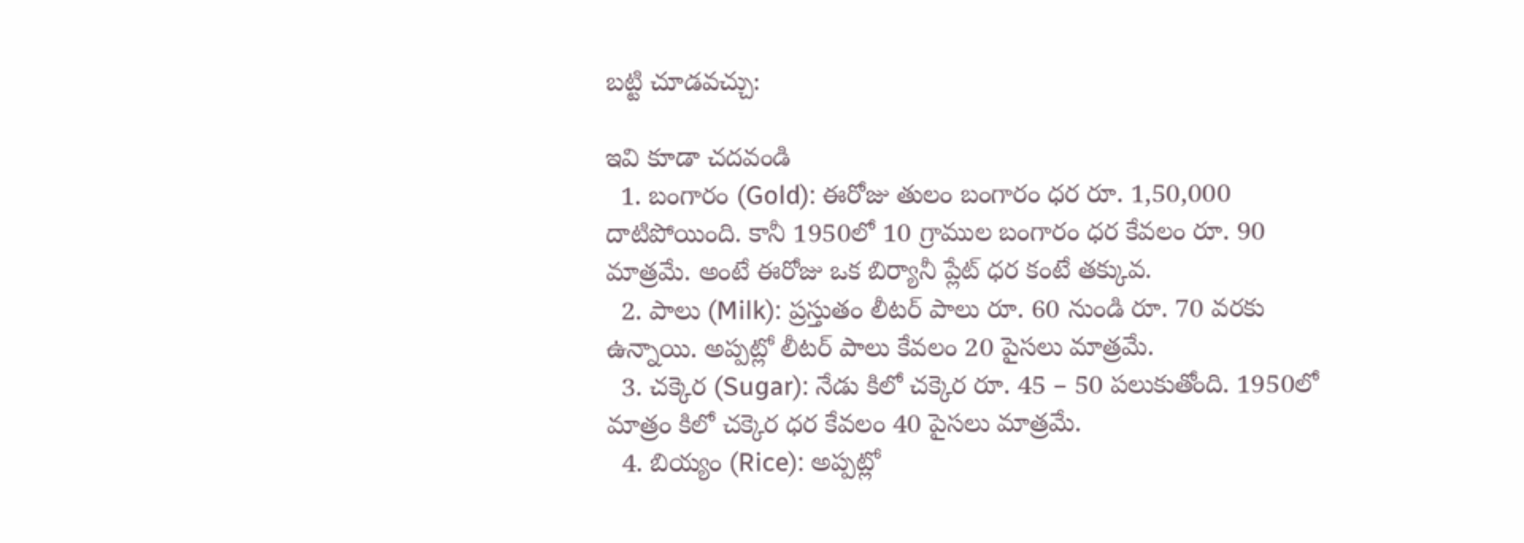బట్టి చూడవచ్చు:

ఇవి కూడా చదవండి
  1. బంగారం (Gold): ఈరోజు తులం బంగారం ధర రూ. 1,50,000 దాటిపోయింది. కానీ 1950లో 10 గ్రాముల బంగారం ధర కేవలం రూ. 90 మాత్రమే. అంటే ఈరోజు ఒక బిర్యానీ ప్లేట్ ధర కంటే తక్కువ.
  2. పాలు (Milk): ప్రస్తుతం లీటర్ పాలు రూ. 60 నుండి రూ. 70 వరకు ఉన్నాయి. అప్పట్లో లీటర్ పాలు కేవలం 20 పైసలు మాత్రమే.
  3. చక్కెర (Sugar): నేడు కిలో చక్కెర రూ. 45 – 50 పలుకుతోంది. 1950లో మాత్రం కిలో చక్కెర ధర కేవలం 40 పైసలు మాత్రమే.
  4. బియ్యం (Rice): అప్పట్లో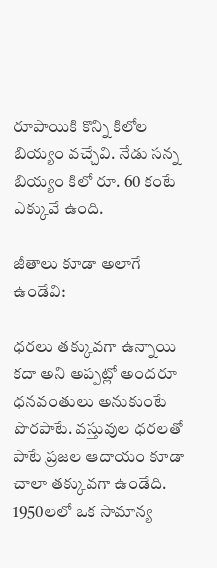రూపాయికి కొన్ని కిలోల బియ్యం వచ్చేవి. నేడు సన్న బియ్యం కిలో రూ. 60 కంటే ఎక్కువే ఉంది.

జీతాలు కూడా అలాగే ఉండేవి:

ధరలు తక్కువగా ఉన్నాయి కదా అని అప్పట్లో అందరూ ధనవంతులు అనుకుంటే పొరపాటే. వస్తువుల ధరలతో పాటే ప్రజల ఆదాయం కూడా చాలా తక్కువగా ఉండేది. 1950లలో ఒక సామాన్య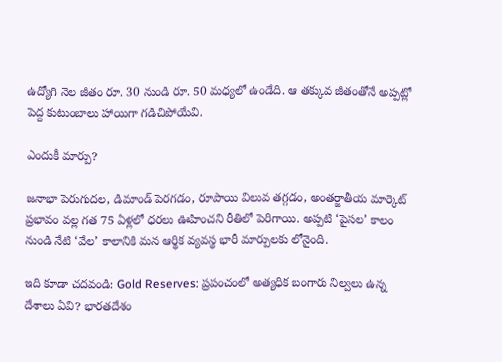ఉద్యోగి నెల జీతం రూ. 30 నుండి రూ. 50 మధ్యలో ఉండేది. ఆ తక్కువ జీతంతోనే అప్పట్లో పెద్ద కుటుంబాలు హాయిగా గడిచిపోయేవి.

ఎందుకీ మార్పు?

జనాభా పెరుగుదల, డిమాండ్ పెరగడం, రూపాయి విలువ తగ్గడం, అంతర్జాతీయ మార్కెట్ ప్రభావం వల్ల గత 75 ఏళ్లలో ధరలు ఊహించని రీతిలో పెరిగాయి. అప్పటి ‘పైసల’ కాలం నుండి నేటి ‘వేల’ కాలానికి మన ఆర్థిక వ్యవస్థ భారీ మార్పులకు లోనైంది.

ఇది కూడా చదవండి: Gold Reserves: ప్రపంచంలో అత్యధిక బంగారు నిల్వలు ఉన్న దేశాలు ఏవి? భారతదేశం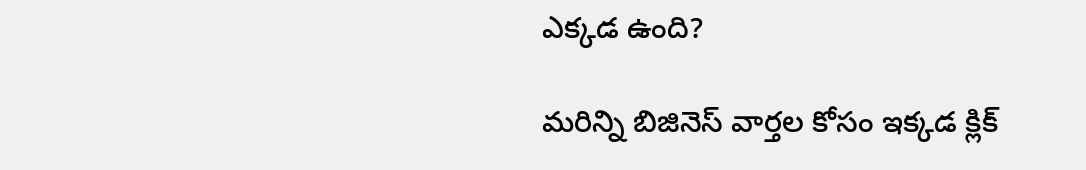ఎక్కడ ఉంది?

మరిన్ని బిజినెస్ వార్తల కోసం ఇక్కడ క్లిక్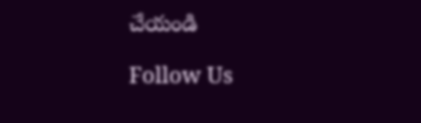చేయండి

Follow Us